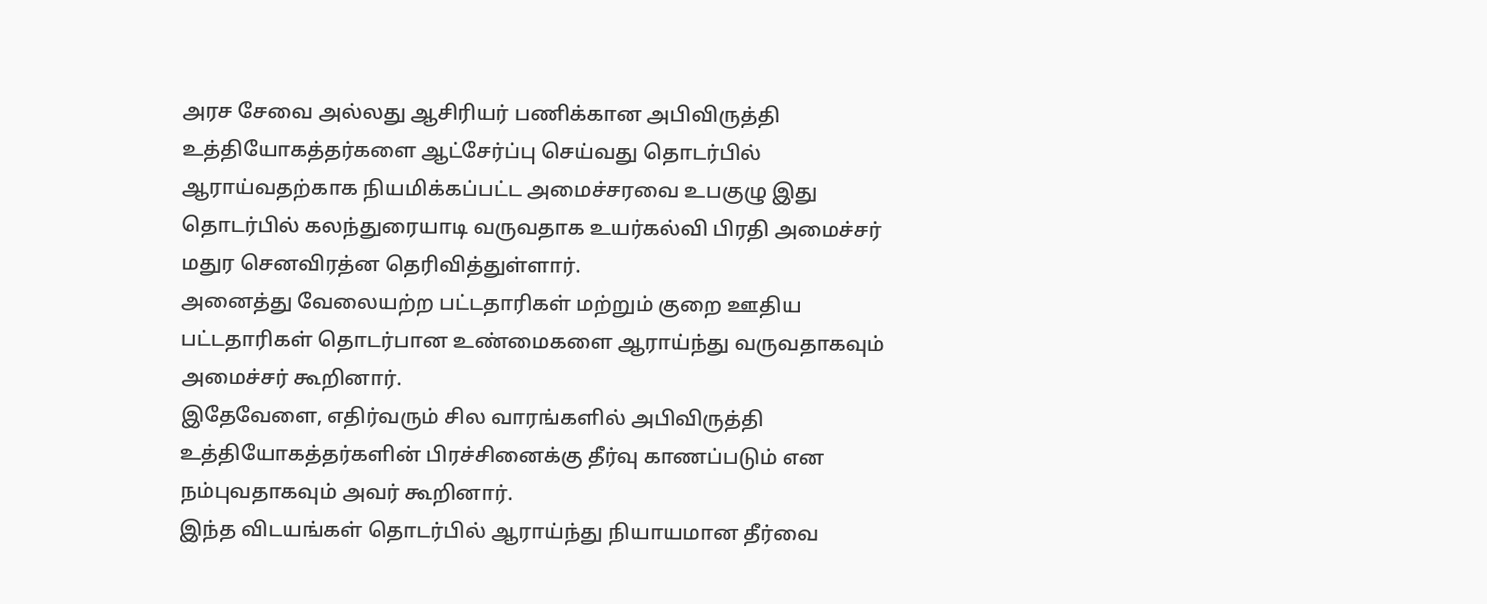அரச சேவை அல்லது ஆசிரியர் பணிக்கான அபிவிருத்தி உத்தியோகத்தர்களை ஆட்சேர்ப்பு செய்வது தொடர்பில் ஆராய்வதற்காக நியமிக்கப்பட்ட அமைச்சரவை உபகுழு இது தொடர்பில் கலந்துரையாடி வருவதாக உயர்கல்வி பிரதி அமைச்சர் மதுர செனவிரத்ன தெரிவித்துள்ளார்.
அனைத்து வேலையற்ற பட்டதாரிகள் மற்றும் குறை ஊதிய பட்டதாரிகள் தொடர்பான உண்மைகளை ஆராய்ந்து வருவதாகவும் அமைச்சர் கூறினார்.
இதேவேளை, எதிர்வரும் சில வாரங்களில் அபிவிருத்தி உத்தியோகத்தர்களின் பிரச்சினைக்கு தீர்வு காணப்படும் என நம்புவதாகவும் அவர் கூறினார்.
இந்த விடயங்கள் தொடர்பில் ஆராய்ந்து நியாயமான தீர்வை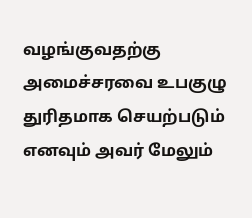வழங்குவதற்கு அமைச்சரவை உபகுழு துரிதமாக செயற்படும் எனவும் அவர் மேலும்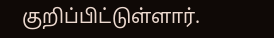குறிப்பிட்டுள்ளார்.